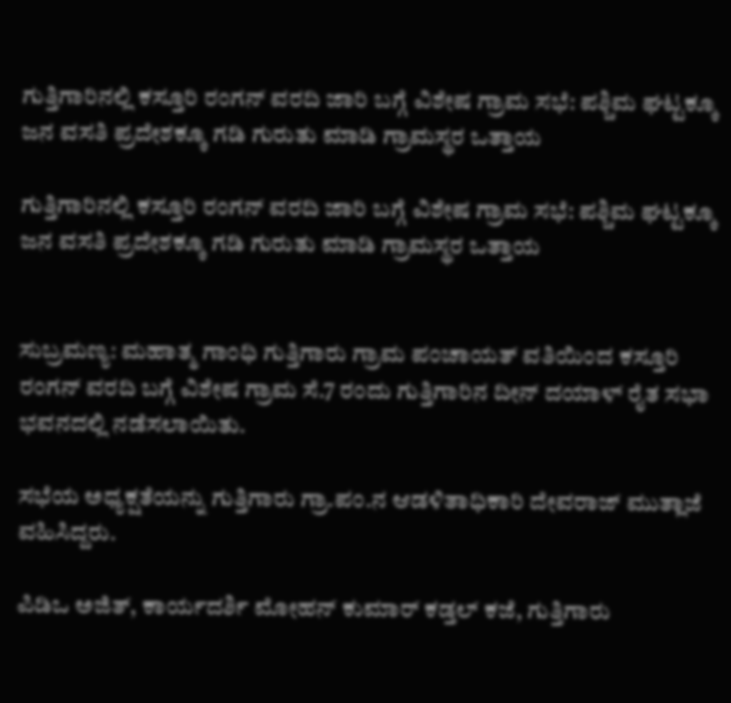ಗುತ್ತಿಗಾರಿನಲ್ಲಿ ಕಸ್ತೂರಿ ರಂಗನ್ ವರದಿ ಜಾರಿ ಬಗ್ಗೆ ವಿಶೇಷ ಗ್ರಾಮ ಸಭೆ: ಪಶ್ಚಿಮ ಘಟ್ಟಕ್ಕೂ ಜನ ವಸತಿ ಪ್ರದೇಶಕ್ಕೂ ಗಡಿ ಗುರುತು ಮಾಡಿ ಗ್ರಾಮಸ್ಥರ ಒತ್ತಾಯ

ಗುತ್ತಿಗಾರಿನಲ್ಲಿ ಕಸ್ತೂರಿ ರಂಗನ್ ವರದಿ ಜಾರಿ ಬಗ್ಗೆ ವಿಶೇಷ ಗ್ರಾಮ ಸಭೆ: ಪಶ್ಚಿಮ ಘಟ್ಟಕ್ಕೂ ಜನ ವಸತಿ ಪ್ರದೇಶಕ್ಕೂ ಗಡಿ ಗುರುತು ಮಾಡಿ ಗ್ರಾಮಸ್ಥರ ಒತ್ತಾಯ


ಸುಬ್ರಮಣ್ಯ: ಮಹಾತ್ಮ ಗಾಂಧಿ ಗುತ್ತಿಗಾರು ಗ್ರಾಮ ಪಂಚಾಯತ್ ವತಿಯಿಂದ ಕಸ್ತೂರಿ ರಂಗನ್ ವರದಿ ಬಗ್ಗೆ ವಿಶೇಷ ಗ್ರಾಮ ಸೆ.7 ರಂದು ಗುತ್ತಿಗಾರಿನ ದೀನ್ ದಯಾಳ್ ರೈತ ಸಭಾ ಭವನದಲ್ಲಿ ನಡೆಸಲಾಯಿತು.

ಸಭೆಯ ಅಧ್ಯಕ್ಷತೆಯನ್ನು ಗುತ್ತಿಗಾರು ಗ್ರಾ.ಪಂ.ನ ಆಡಳಿತಾಧಿಕಾರಿ ದೇವರಾಜ್ ಮುತ್ಲಾಜೆ ವಹಿಸಿದ್ದರು.

ಪಿಡಿಒ ಅಜಿತ್, ಕಾರ್ಯದರ್ಶಿ ಮೋಹನ್ ಕುಮಾರ್ ಕಡ್ತಲ್ ಕಜೆ, ಗುತ್ತಿಗಾರು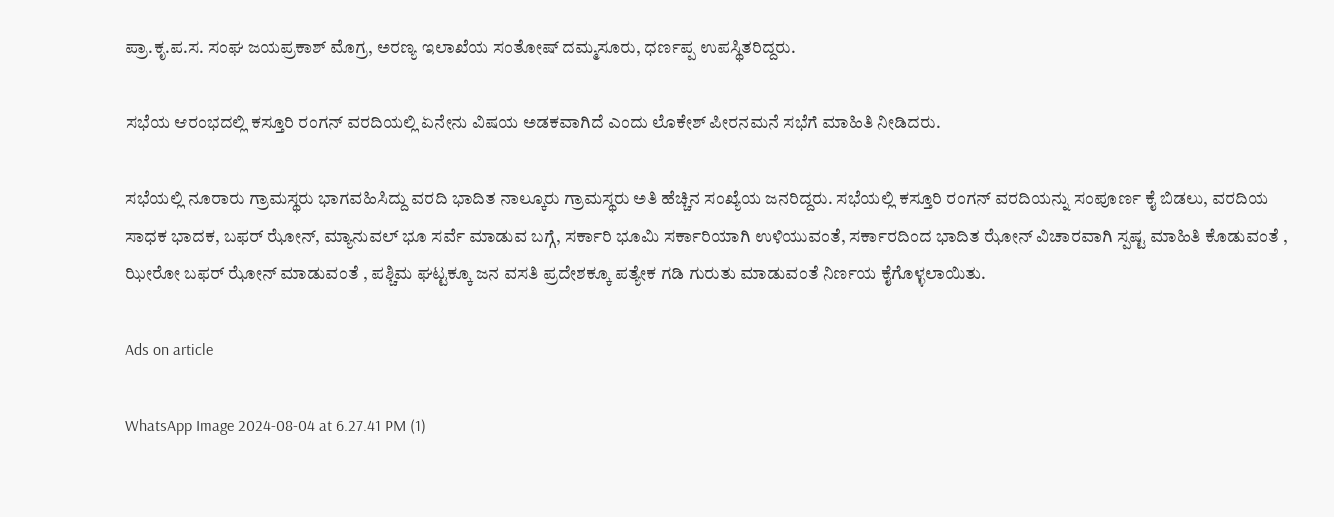ಪ್ರಾ.ಕೃ.ಪ.ಸ. ಸಂಘ ಜಯಪ್ರಕಾಶ್ ಮೊಗ್ರ, ಅರಣ್ಯ ಇಲಾಖೆಯ ಸಂತೋಷ್ ದಮ್ಮಸೂರು, ಧರ್ಣಪ್ಪ ಉಪಸ್ಥಿತರಿದ್ದರು.

ಸಭೆಯ ಆರಂಭದಲ್ಲಿ ಕಸ್ತೂರಿ ರಂಗನ್ ವರದಿಯಲ್ಲಿ ಏನೇನು ವಿಷಯ ಅಡಕವಾಗಿದೆ ಎಂದು ಲೊಕೇಶ್ ಪೀರನಮನೆ ಸಭೆಗೆ ಮಾಹಿತಿ ನೀಡಿದರು.

ಸಭೆಯಲ್ಲಿ ನೂರಾರು ಗ್ರಾಮಸ್ಥರು ಭಾಗವಹಿಸಿದ್ದು ವರದಿ ಭಾದಿತ ನಾಲ್ಕೂರು ಗ್ರಾಮಸ್ಥರು ಅತಿ ಹೆಚ್ಚಿನ ಸಂಖ್ಯೆಯ ಜನರಿದ್ದರು. ಸಭೆಯಲ್ಲಿ ಕಸ್ತೂರಿ ರಂಗನ್ ವರದಿಯನ್ನು ಸಂಪೂರ್ಣ ಕೈ ಬಿಡಲು, ವರದಿಯ ಸಾಧಕ ಭಾದಕ, ಬಫರ್ ಝೋನ್, ಮ್ಯಾನುವಲ್ ಭೂ ಸರ್ವೆ ಮಾಡುವ ಬಗ್ಗೆ, ಸರ್ಕಾರಿ ಭೂಮಿ ಸರ್ಕಾರಿಯಾಗಿ ಉಳಿಯುವಂತೆ, ಸರ್ಕಾರದಿಂದ ಭಾದಿತ ಝೋನ್ ವಿಚಾರವಾಗಿ ಸ್ಪಷ್ಟ ಮಾಹಿತಿ ಕೊಡುವಂತೆ , ಝೀರೋ ಬಫರ್ ಝೋನ್ ಮಾಡುವಂತೆ , ಪಶ್ಚಿಮ ಘಟ್ಟಕ್ಕೂ ಜನ ವಸತಿ ಪ್ರದೇಶಕ್ಕೂ ಪತ್ಯೇಕ ಗಡಿ ಗುರುತು ಮಾಡುವಂತೆ ನಿರ್ಣಯ ಕೈಗೊಳ್ಳಲಾಯಿತು.

Ads on article

WhatsApp Image 2024-08-04 at 6.27.41 PM (1)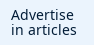Advertise in articles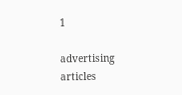1

advertising articles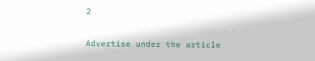2

Advertise under the article